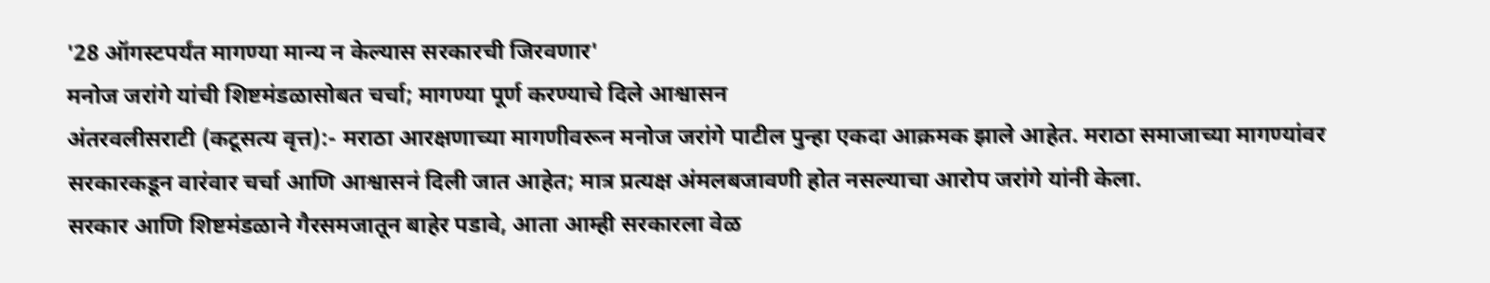'28 ऑगस्टपर्यंत मागण्या मान्य न केल्यास सरकारची जिरवणार'
मनोज जरांगे यांची शिष्टमंडळासोबत चर्चा; मागण्या पूर्ण करण्याचे दिले आश्वासन
अंतरवलीसराटी (कटूसत्य वृत्त):- मराठा आरक्षणाच्या मागणीवरून मनोज जरांगे पाटील पुन्हा एकदा आक्रमक झाले आहेत. मराठा समाजाच्या मागण्यांवर सरकारकडून वारंवार चर्चा आणि आश्वासनं दिली जात आहेत; मात्र प्रत्यक्ष अंमलबजावणी होत नसल्याचा आरोप जरांगे यांनी केला.
सरकार आणि शिष्टमंडळाने गैरसमजातून बाहेर पडावे, आता आम्ही सरकारला वेळ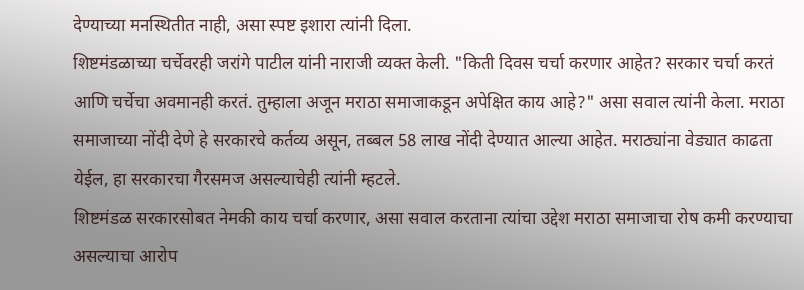देण्याच्या मनस्थितीत नाही, असा स्पष्ट इशारा त्यांनी दिला.
शिष्टमंडळाच्या चर्चेवरही जरांगे पाटील यांनी नाराजी व्यक्त केली. "किती दिवस चर्चा करणार आहेत? सरकार चर्चा करतं आणि चर्चेचा अवमानही करतं. तुम्हाला अजून मराठा समाजाकडून अपेक्षित काय आहे?" असा सवाल त्यांनी केला. मराठा समाजाच्या नोंदी देणे हे सरकारचे कर्तव्य असून, तब्बल 58 लाख नोंदी देण्यात आल्या आहेत. मराठ्यांना वेड्यात काढता येईल, हा सरकारचा गैरसमज असल्याचेही त्यांनी म्हटले.
शिष्टमंडळ सरकारसोबत नेमकी काय चर्चा करणार, असा सवाल करताना त्यांचा उद्देश मराठा समाजाचा रोष कमी करण्याचा असल्याचा आरोप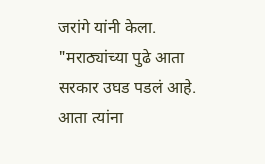जरांगे यांनी केला. "मराठ्यांच्या पुढे आता सरकार उघड पडलं आहे. आता त्यांना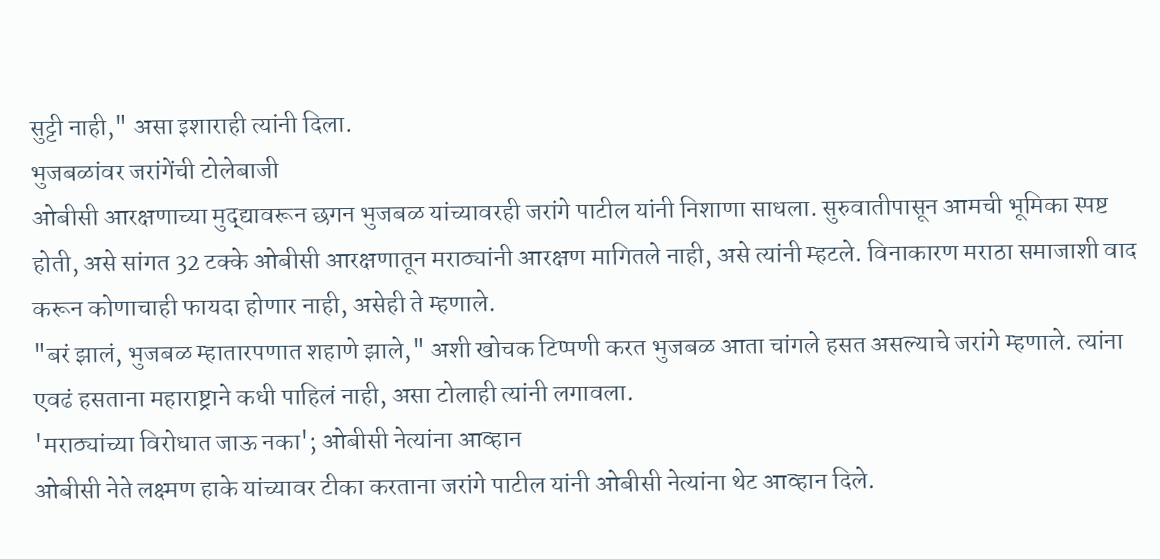सुट्टी नाही," असा इशाराही त्यांनी दिला.
भुजबळांवर जरांगेंची टोलेबाजी
ओबीसी आरक्षणाच्या मुद्द्यावरून छगन भुजबळ यांच्यावरही जरांगे पाटील यांनी निशाणा साधला. सुरुवातीपासून आमची भूमिका स्पष्ट होती, असे सांगत 32 टक्के ओबीसी आरक्षणातून मराठ्यांनी आरक्षण मागितले नाही, असे त्यांनी म्हटले. विनाकारण मराठा समाजाशी वाद करून कोणाचाही फायदा होणार नाही, असेही ते म्हणाले.
"बरं झालं, भुजबळ म्हातारपणात शहाणे झाले," अशी खोचक टिप्पणी करत भुजबळ आता चांगले हसत असल्याचे जरांगे म्हणाले. त्यांना एवढं हसताना महाराष्ट्राने कधी पाहिलं नाही, असा टोलाही त्यांनी लगावला.
'मराठ्यांच्या विरोधात जाऊ नका'; ओबीसी नेत्यांना आव्हान
ओबीसी नेते लक्ष्मण हाके यांच्यावर टीका करताना जरांगे पाटील यांनी ओबीसी नेत्यांना थेट आव्हान दिले.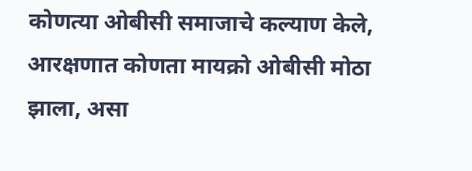कोणत्या ओबीसी समाजाचे कल्याण केले, आरक्षणात कोणता मायक्रो ओबीसी मोठा झाला, असा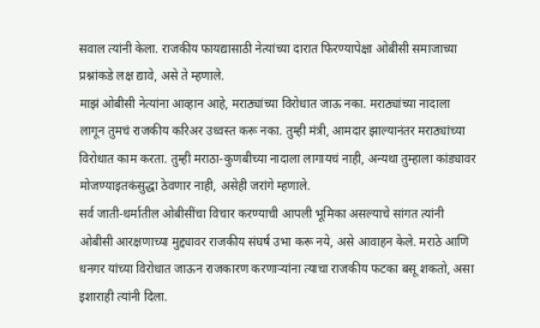सवाल त्यांनी केला. राजकीय फायद्यासाठी नेत्यांच्या दारात फिरण्यापेक्षा ओबीसी समाजाच्या प्रश्नांकडे लक्ष द्यावे, असे ते म्हणाले.
माझं ओबीसी नेत्यांना आव्हान आहे, मराठ्यांच्या विरोधात जाऊ नका. मराठ्यांच्या नादाला लागून तुमचं राजकीय करिअर उध्वस्त करू नका. तुम्ही मंत्री, आमदार झाल्यानंतर मराठ्यांच्या विरोधात काम करता. तुम्ही मराठा-कुणबीच्या नादाला लागायचं नाही, अन्यथा तुम्हाला कांड्यावर मोजण्याइतकंसुद्धा ठेवणार नाही, असेही जरांगे म्हणाले.
सर्व जाती-धर्मातील ओबीसींचा विचार करण्याची आपली भूमिका असल्याचे सांगत त्यांनी ओबीसी आरक्षणाच्या मुद्द्यावर राजकीय संघर्ष उभा करू नये, असे आवाहन केले. मराठे आणि धनगर यांच्या विरोधात जाऊन राजकारण करणाऱ्यांना त्याचा राजकीय फटका बसू शकतो, असा इशाराही त्यांनी दिला.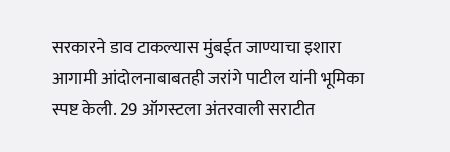सरकारने डाव टाकल्यास मुंबईत जाण्याचा इशारा
आगामी आंदोलनाबाबतही जरांगे पाटील यांनी भूमिका स्पष्ट केली. 29 ऑगस्टला अंतरवाली सराटीत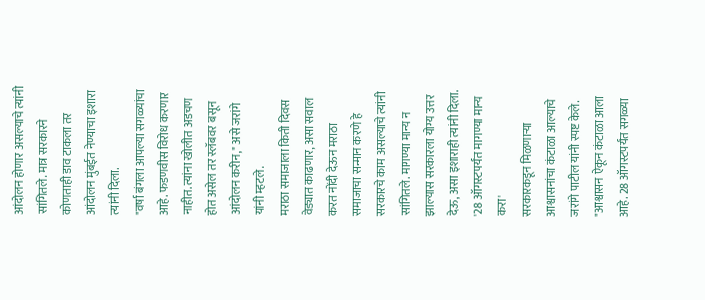आंदोलन होणार असल्याचे त्यांनी सांगितले. मात्र सरकारने कोणताही डाव टाकला तर आंदोलन मुंबईत नेण्याचा इशारा त्यांनी दिला.
"वर्षा बंगला आपल्या सगळ्यांचा आहे. फडणवीस विरोध करणार नाहीत. त्यांना खोलीत अडचण होत असेल तर स्लॅबवर बसून आंदोलन करीन," असे जरांगे यांनी म्हटले.
मराठा समाजाला किती दिवस वेड्यात काढणार, असा सवाल करत नोंदी देऊन मराठा समाजाचा सन्मान करणे हे सरकारचे काम असल्याचे त्यांनी सांगितले. मागण्या मान्य न झाल्यास सरकारला योग्य उत्तर देऊ, असा इशाराही त्यांनी दिला.
'28 ऑगस्टपर्यंत मागण्या मान्य करा'
सरकारकडून मिळणाऱ्या आश्वासनांचा कंटाळा आल्याचे जरांगे पाटील यांनी स्पष्ट केले. "आश्वासन ऐकून कंटाळा आला आहे. 28 ऑगस्टपर्यंत सगळ्या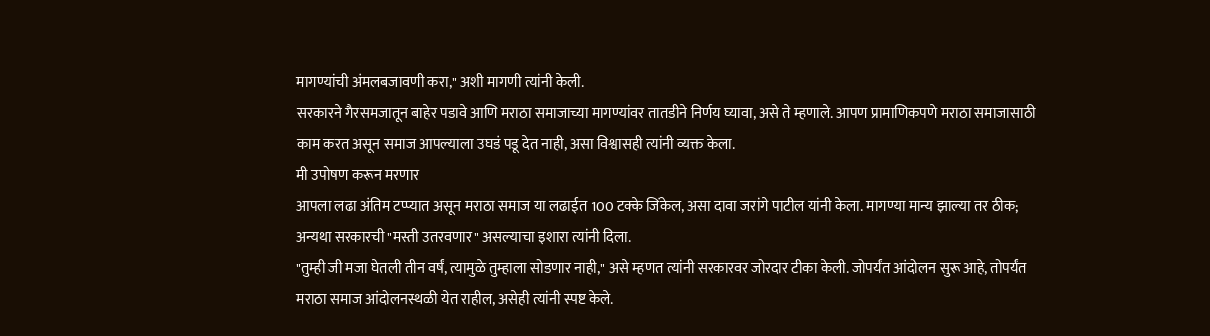मागण्यांची अंमलबजावणी करा," अशी मागणी त्यांनी केली.
सरकारने गैरसमजातून बाहेर पडावे आणि मराठा समाजाच्या मागण्यांवर तातडीने निर्णय घ्यावा, असे ते म्हणाले. आपण प्रामाणिकपणे मराठा समाजासाठी काम करत असून समाज आपल्याला उघडं पडू देत नाही, असा विश्वासही त्यांनी व्यक्त केला.
मी उपोषण करून मरणार
आपला लढा अंतिम टप्प्यात असून मराठा समाज या लढाईत 100 टक्के जिंकेल, असा दावा जरांगे पाटील यांनी केला. मागण्या मान्य झाल्या तर ठीक; अन्यथा सरकारची "मस्ती उतरवणार" असल्याचा इशारा त्यांनी दिला.
"तुम्ही जी मजा घेतली तीन वर्षं, त्यामुळे तुम्हाला सोडणार नाही," असे म्हणत त्यांनी सरकारवर जोरदार टीका केली. जोपर्यंत आंदोलन सुरू आहे, तोपर्यंत मराठा समाज आंदोलनस्थळी येत राहील, असेही त्यांनी स्पष्ट केले.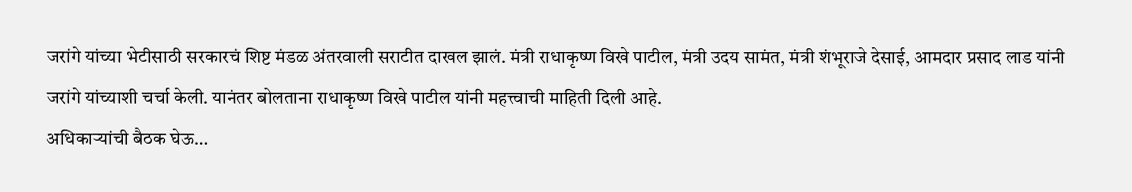जरांगे यांच्या भेटीसाठी सरकारचं शिष्ट मंडळ अंतरवाली सराटीत दाखल झालं. मंत्री राधाकृष्ण विखे पाटील, मंत्री उदय सामंत, मंत्री शंभूराजे देसाई, आमदार प्रसाद लाड यांनी जरांगे यांच्याशी चर्चा केली. यानंतर बोलताना राधाकृष्ण विखे पाटील यांनी महत्त्वाची माहिती दिली आहे.
अधिकाऱ्यांची बैठक घेऊ…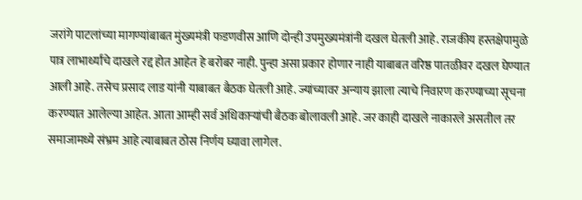जरांगे पाटलांच्या मागण्यांबाबत मुंख्यमंत्री फडणवीस आणि दोन्ही उपमुख्यमंत्रांनी दखल घेतली आहे. राजकीय हस्तक्षेपामुळे पात्र लाभार्थ्यांचे दाखले रद्द होत आहेत हे बरोबर नाही. पुन्हा असा प्रकार होणार नाही याबाबत वरिष्ठ पातळीवर दखल घेण्यात आली आहे. तसेच प्रसाद लाड यांनी याबाबत बैठक घेतली आहे. ज्यांच्यावर अन्याय झाला त्याचे निवारण करण्याच्या सूचना करण्यात आलेल्या आहेत. आता आम्ही सर्व अधिकाऱ्यांची बैठक बोलावली आहे. जर काही दाखले नाकारले असतील तर समाजामध्ये संभ्रम आहे त्याबाबत ठोस निर्णय घ्यावा लागेल.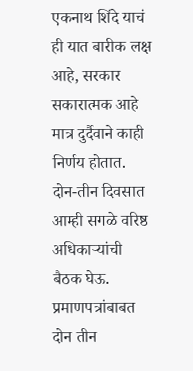एकनाथ शिंदे याचं ही यात बारीक लक्ष आहे, सरकार सकारात्मक आहे मात्र दुर्दैवाने काही निर्णय होतात. दोन-तीन दिवसात आम्ही सगळे वरिष्ठ अधिकाऱ्यांची बैठक घेऊ. प्रमाणपत्रांबाबत दोन तीन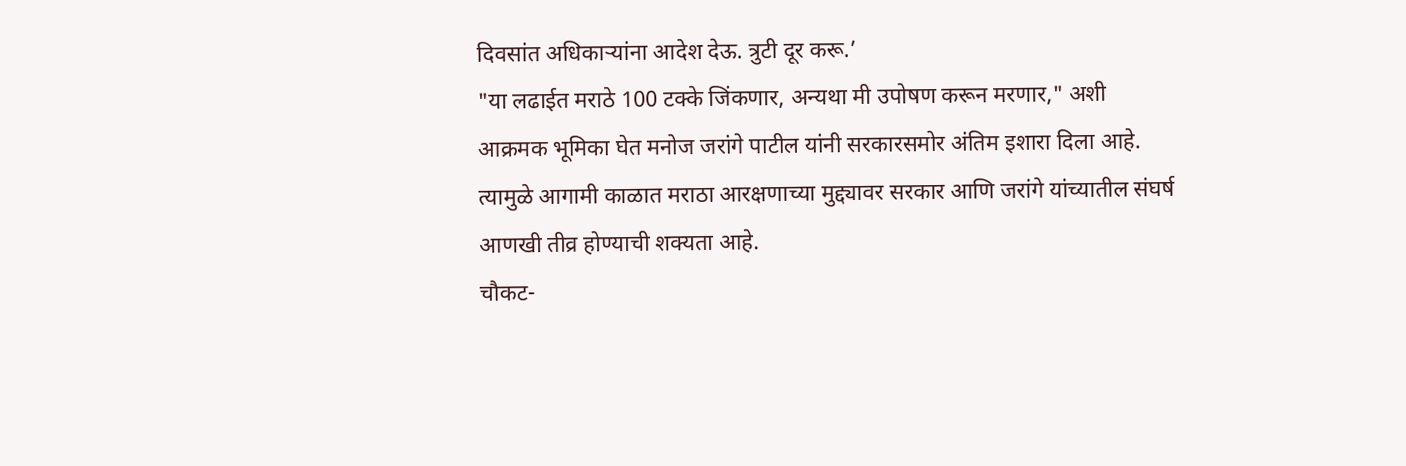दिवसांत अधिकाऱ्यांना आदेश देऊ. त्रुटी दूर करू.’
"या लढाईत मराठे 100 टक्के जिंकणार, अन्यथा मी उपोषण करून मरणार," अशी आक्रमक भूमिका घेत मनोज जरांगे पाटील यांनी सरकारसमोर अंतिम इशारा दिला आहे. त्यामुळे आगामी काळात मराठा आरक्षणाच्या मुद्द्यावर सरकार आणि जरांगे यांच्यातील संघर्ष आणखी तीव्र होण्याची शक्यता आहे.
चौकट-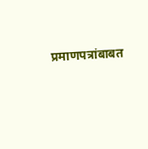प्रमाणपत्रांबाबत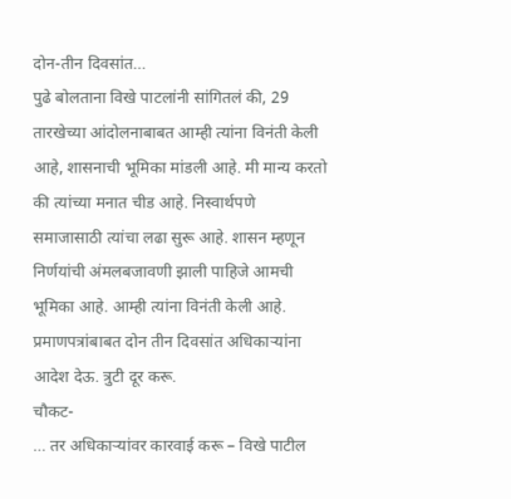दोन-तीन दिवसांत…
पुढे बोलताना विखे पाटलांनी सांगितलं की, 29 तारखेच्या आंदोलनाबाबत आम्ही त्यांना विनंती केली आहे, शासनाची भूमिका मांडली आहे. मी मान्य करतो की त्यांच्या मनात चीड आहे. निस्वार्थपणे समाजासाठी त्यांचा लढा सुरू आहे. शासन म्हणून निर्णयांची अंमलबजावणी झाली पाहिजे आमची भूमिका आहे. आम्ही त्यांना विनंती केली आहे. प्रमाणपत्रांबाबत दोन तीन दिवसांत अधिकाऱ्यांना आदेश देऊ. त्रुटी दूर करू.
चौकट-
… तर अधिकाऱ्यांवर कारवाई करू – विखे पाटील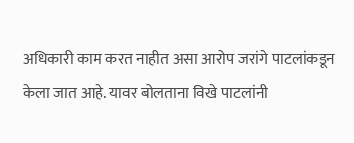अधिकारी काम करत नाहीत असा आरोप जरांगे पाटलांकडून केला जात आहे. यावर बोलताना विखे पाटलांनी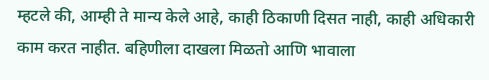म्हटले की, आम्ही ते मान्य केले आहे, काही ठिकाणी दिसत नाही, काही अधिकारी काम करत नाहीत. बहिणीला दाखला मिळतो आणि भावाला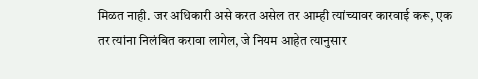मिळत नाही. जर अधिकारी असे करत असेल तर आम्ही त्यांच्यावर कारवाई करू, एक तर त्यांना निलंबित करावा लागेल, जे नियम आहेत त्यानुसार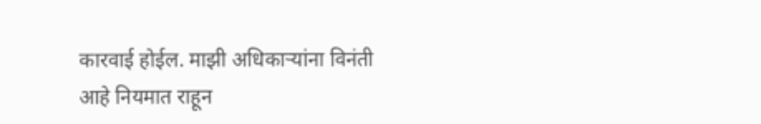कारवाई होईल. माझी अधिकाऱ्यांना विनंती आहे नियमात राहून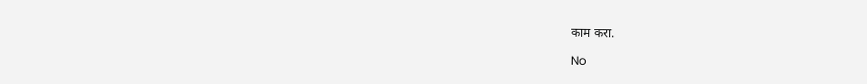काम करा.

No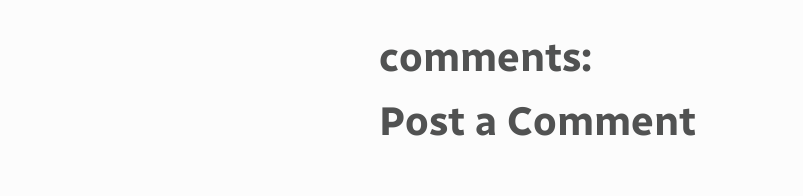comments:
Post a Comment